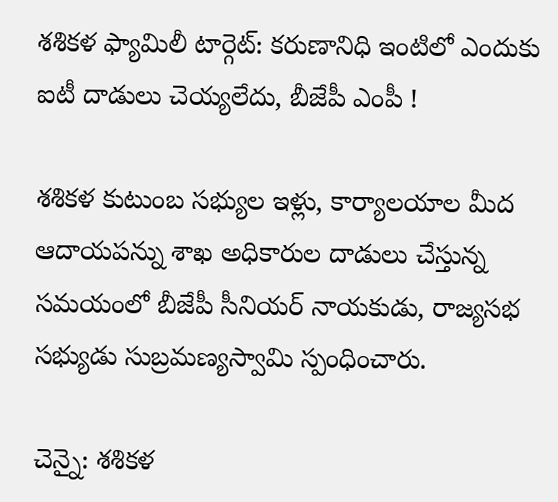శశికళ ఫ్యామిలీ టార్గెట్: కరుణానిధి ఇంటిలో ఎందుకు ఐటీ దాడులు చెయ్యలేదు, బీజేపీ ఎంపీ !

శశికళ కుటుంబ సభ్యుల ఇళ్లు, కార్యాలయాల మీద ఆదాయపన్ను శాఖ అధికారుల దాడులు చేస్తున్న సమయంలో బీజేపీ సీనియర్ నాయకుడు, రాజ్యసభ సభ్యుడు సుబ్రమణ్యస్వామి స్పంధించారు.

చెన్నై: శశికళ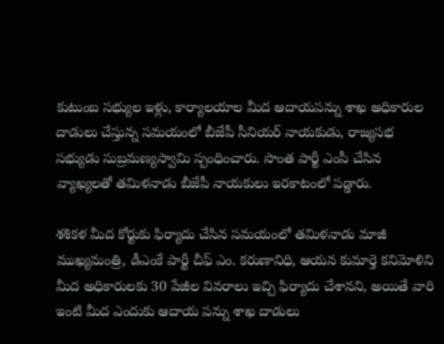కుటుంబ సభ్యుల ఇళ్లు, కార్యాలయాల మీద ఆదాయపన్ను శాఖ అధికారుల దాడులు చేస్తున్న సమయంలో బీజేపీ సీనియర్ నాయకుడు, రాజ్యసభ సభ్యుడు సుబ్రమణ్యస్వామి స్పంధించారు. సొంత పార్టీ ఎంపీ చేసిన వ్యాఖ్యలతో తమిళనాడు బీజేపీ నాయకులు ఇరకాటంలో పడ్డారు.

శశికళ మీద కోర్టుకు ఫిర్యాదు చేసిన సమయంలో తమిళనాడు మాజీ ముఖ్యమంత్రి, డీఎంకే పార్టీ చీఫ్ ఎం. కరుణానిధి, ఆయన కుమార్తె కనిమోళిని మీద అధికారులకు 30 పేజీల వివరాలు ఇచ్చి ఫిర్యాదు చేశానని, అయితే వారి ఇంటి మీద ఎందుకు ఆదాయ పన్ను శాఖ దాడులు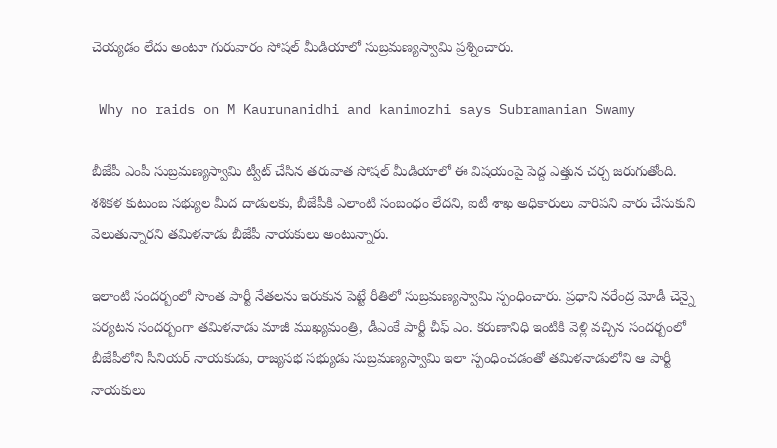చెయ్యడం లేదు అంటూ గురువారం సోషల్ మీడియాలో సుబ్రమణ్యస్వామి ప్రశ్నించారు.

 Why no raids on M Kaurunanidhi and kanimozhi says Subramanian Swamy

బీజేపీ ఎంపీ సుబ్రమణ్యస్వామి ట్వీట్ చేసిన తరువాత సోషల్ మీడియాలో ఈ విషయంపై పెద్ద ఎత్తున చర్చ జరుగుతోంది. శశికళ కుటుంబ సభ్యుల మీద దాడులకు, బీజేపీకి ఎలాంటి సంబంధం లేదని, ఐటీ శాఖ అధికారులు వారిపని వారు చేసుకుని వెలుతున్నారని తమిళనాడు బీజేపీ నాయకులు అంటున్నారు.

ఇలాంటి సందర్బంలో సొంత పార్టీ నేతలను ఇరుకున పెట్టే రీతిలో సుబ్రమణ్యస్వామి స్పంధించారు. ప్రధాని నరేంద్ర మోడీ చెన్నై పర్యటన సందర్బంగా తమిళనాడు మాజీ ముఖ్యమంత్రి, డీఎంకే పార్టీ చీఫ్ ఎం. కరుణానిధి ఇంటికి వెళ్లి వచ్చిన సందర్బంలో బీజేపీలోని సీనియర్ నాయకుడు, రాజ్యసభ సభ్యుడు సుబ్రమణ్యస్వామి ఇలా స్పంధించడంతో తమిళనాడులోని ఆ పార్టీ నాయకులు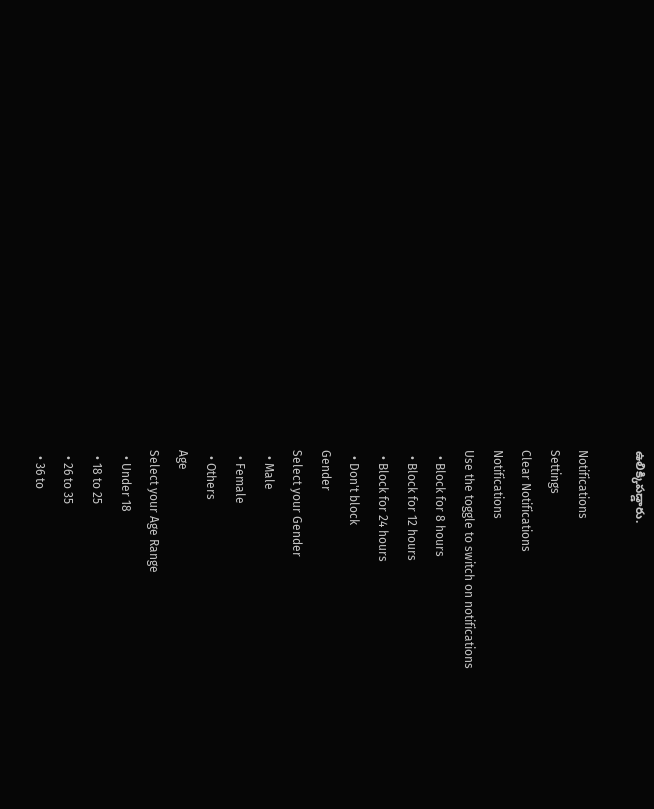ఉలిక్కిపడ్డారు.

Notifications
Settings
Clear Notifications
Notifications
Use the toggle to switch on notifications
  • Block for 8 hours
  • Block for 12 hours
  • Block for 24 hours
  • Don't block
Gender
Select your Gender
  • Male
  • Female
  • Others
Age
Select your Age Range
  • Under 18
  • 18 to 25
  • 26 to 35
  • 36 to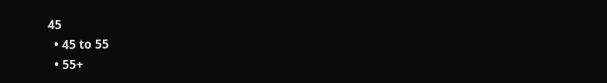45
  • 45 to 55
  • 55+